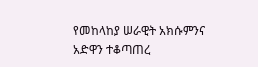የመከላከያ ሠራዊት አክሱምንና አድዋን ተቆጣጠረ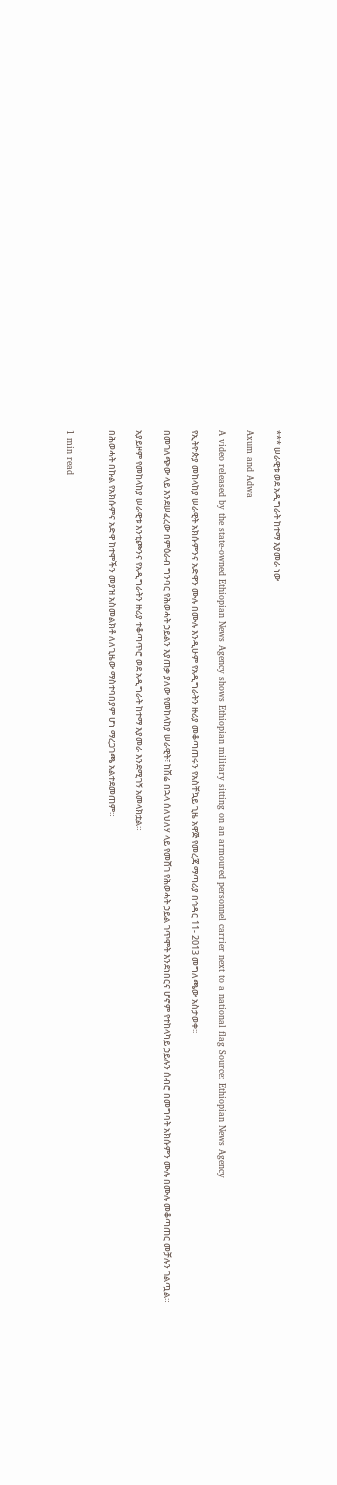*** ሠራዊቱ ወደ አዲግራት ከተማ እያመራ ነው

Axum and Adwa

A video released by the state-owned Ethiopian News Agency shows Ethiopian military sitting on an armoured personnel carrier next to a national flag Source: Ethiopian News Agency

የኢትዮጵያ መከላከያ ሠራዊት አክሱምንና አድዋን ሙሉ በሙሉ እንዲሁም የአዲግራትን ዙሪያ መቆጣጠሩን የአስቸኳይ ጊዜ አዋጅ የመረጃ ማጣሪያ በኅዳር 11- 2013 መግለጫው አስታወቀ፡፡

በመገለጭው ላይ እንደሠፈረው በምዕራብ ግንባር የሕወሓት ኃይልን እያጠቃ ያለው የመከላከያ ሠራዊት፣ ከሽሬ በኋላ ሰለህለሃ ላይ የመሸገ የሕወሓት ኃይል ገጥሞት እንደነበርና ሆኖም የተከላካይ ኃይሉን ሰብሮ በመግባት አክሱምን ሙሉ በሙሉ መቆጣጠር መቻሉን ገልጧል።

አያይዞም የመከላከያ ሠራዊቱ እንቲጮንና የአዲግራትን ዙሪያ ተቆጣጥሮ ወደ አዲግራት ከተማ እያመራ እንደሚገኝ አመላክቷል።

በሕወሓት በኩል የአክሱምና አድዋ ከተሞችን መያዝ አስመልክቶ ለለጊዜው ማስተባበያም ሆነ ማረጋገጫ አልተደመጠም።


1 min read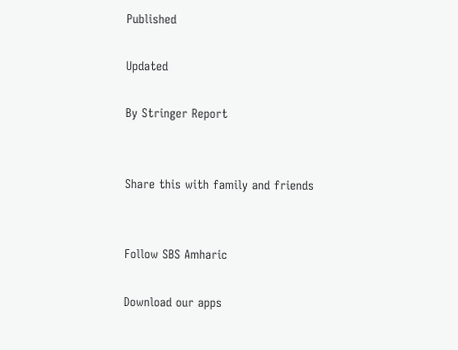Published

Updated

By Stringer Report


Share this with family and friends


Follow SBS Amharic

Download our apps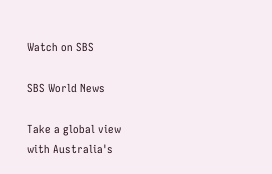Watch on SBS

SBS World News

Take a global view with Australia's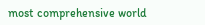most comprehensive world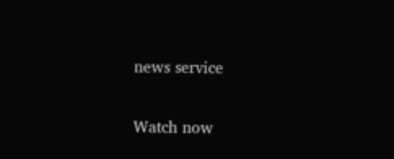news service

Watch now